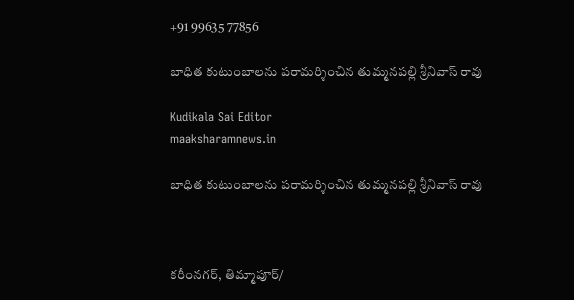+91 99635 77856

బాధిత కుటుంబాలను పరామర్శించిన తుమ్మనపల్లి శ్రీనివాస్ రావు

Kudikala Sai Editor
maaksharamnews.in

బాధిత కుటుంబాలను పరామర్శించిన తుమ్మనపల్లి శ్రీనివాస్ రావు



కరీంనగర్, తిమ్మాపూర్/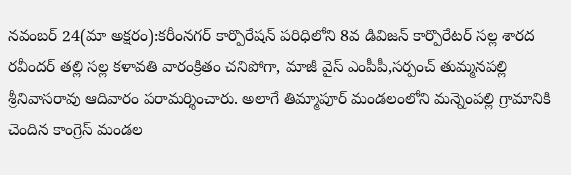నవంబర్ 24(మా అక్షరం):కరీంనగర్ కార్పొరేషన్ పరిధిలోని 8వ డివిజన్ కార్పొరేటర్ సల్ల శారద రవీందర్ తల్లి సల్ల కళావతి వారంక్రితం చనిపోగా, మాజీ వైస్ ఎంపీపీ,సర్పంచ్ తుమ్మనపల్లి శ్రీనివాసరావు ఆదివారం పరామర్శించారు. అలాగే తిమ్మాపూర్ మండలంలోని మన్నెంపల్లి గ్రామానికి చెందిన కాంగ్రెస్ మండల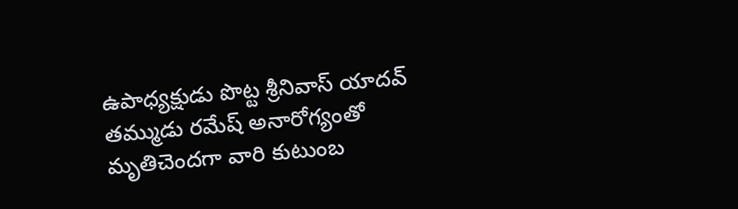ఉపాధ్యక్షుడు పొట్ట శ్రీనివాస్ యాదవ్ తమ్ముడు రమేష్ అనారోగ్యంతో మృతిచెందగా వారి కుటుంబ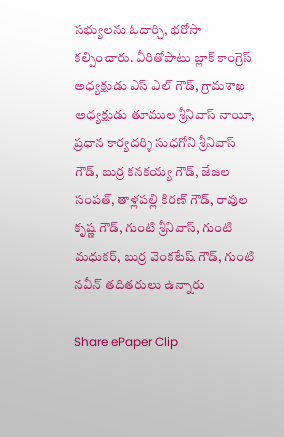సభ్యులను ఓదార్చి, భరోసా కల్పించారు. వీరితోపాటు బ్లాక్ కాంగ్రెస్ అధ్యక్షుడు ఎస్ ఎల్ గౌడ్, గ్రామశాఖ అధ్యక్షుడు తూముల శ్రీనివాస్ నాయీ, ప్రధాన కార్యదర్శి సుధగోని శ్రీనివాస్ గౌడ్, బుర్ర కనకయ్య గౌడ్, జేజల సంపత్, తాళ్లపల్లి కిరణ్ గౌడ్, రావుల కృష్ణ గౌడ్, గుంటి శ్రీనివాస్, గుంటి మధుకర్, బుర్ర వెంకటేష్ గౌడ్, గుంటి నవీన్ తదితరులు ఉన్నారు

Share ePaper Clip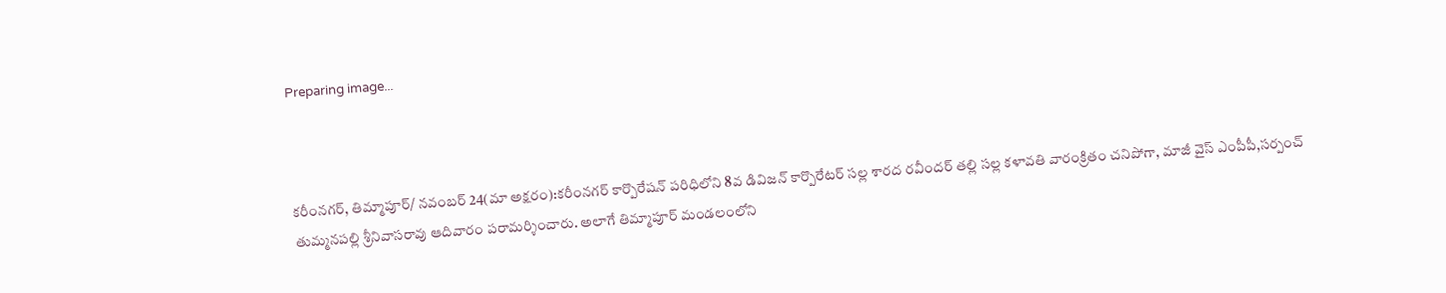Preparing image...



కరీంనగర్, తిమ్మాపూర్/ నవంబర్ 24(మా అక్షరం):కరీంనగర్ కార్పొరేషన్ పరిధిలోని 8వ డివిజన్ కార్పొరేటర్ సల్ల శారద రవీందర్ తల్లి సల్ల కళావతి వారంక్రితం చనిపోగా, మాజీ వైస్ ఎంపీపీ,సర్పంచ్ తుమ్మనపల్లి శ్రీనివాసరావు ఆదివారం పరామర్శించారు. అలాగే తిమ్మాపూర్ మండలంలోని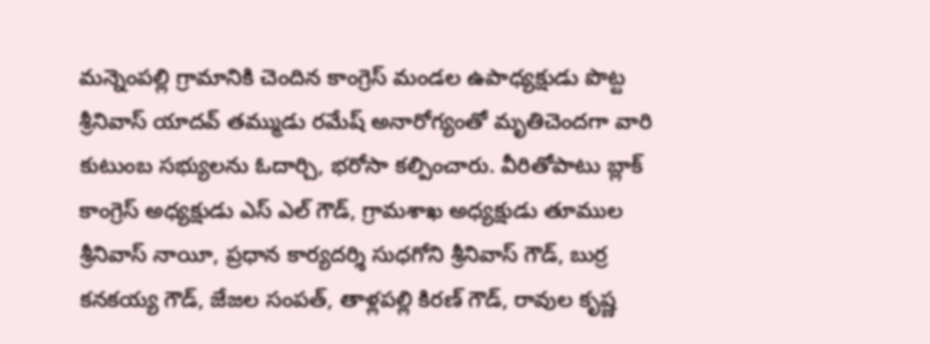మన్నెంపల్లి గ్రామానికి చెందిన కాంగ్రెస్ మండల ఉపాధ్యక్షుడు పొట్ట శ్రీనివాస్ యాదవ్ తమ్ముడు రమేష్ అనారోగ్యంతో మృతిచెందగా వారి కుటుంబ సభ్యులను ఓదార్చి, భరోసా కల్పించారు. వీరితోపాటు బ్లాక్ కాంగ్రెస్ అధ్యక్షుడు ఎస్ ఎల్ గౌడ్, గ్రామశాఖ అధ్యక్షుడు తూముల శ్రీనివాస్ నాయీ, ప్రధాన కార్యదర్శి సుధగోని శ్రీనివాస్ గౌడ్, బుర్ర కనకయ్య గౌడ్, జేజల సంపత్, తాళ్లపల్లి కిరణ్ గౌడ్, రావుల కృష్ణ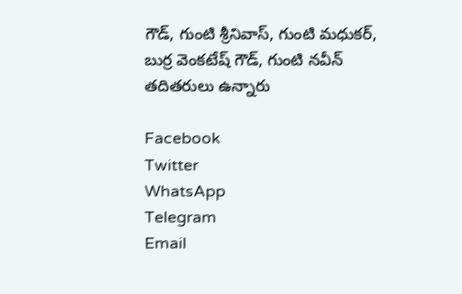గౌడ్, గుంటి శ్రీనివాస్, గుంటి మధుకర్, బుర్ర వెంకటేష్ గౌడ్, గుంటి నవీన్ తదితరులు ఉన్నారు

Facebook
Twitter
WhatsApp
Telegram
Email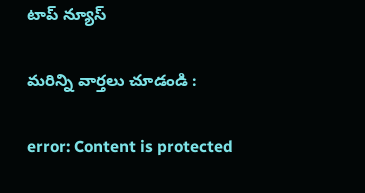టాప్ న్యూస్

మరిన్ని వార్తలు చూడండి :

error: Content is protected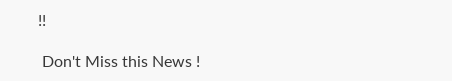!!

 Don't Miss this News !